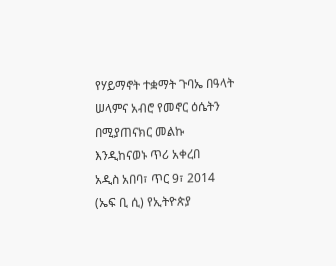የሃይማኖት ተቋማት ጉባኤ በዓላት ሠላምና አብሮ የመኖር ዕሴትን በሚያጠናክር መልኩ እንዲከናወኑ ጥሪ አቀረበ
አዲስ አበባ፣ ጥር 9፣ 2014 (ኤፍ ቢ ሲ) የኢትዮጵያ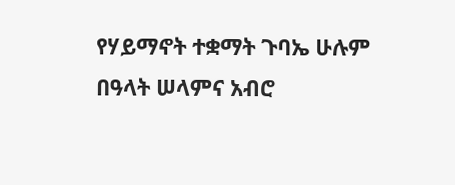የሃይማኖት ተቋማት ጉባኤ ሁሉም በዓላት ሠላምና አብሮ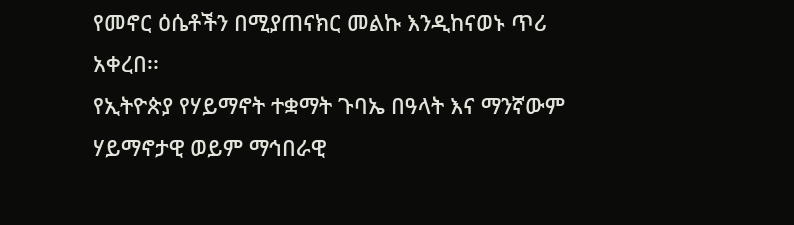የመኖር ዕሴቶችን በሚያጠናክር መልኩ እንዲከናወኑ ጥሪ አቀረበ፡፡
የኢትዮጵያ የሃይማኖት ተቋማት ጉባኤ በዓላት እና ማንኛውም ሃይማኖታዊ ወይም ማኅበራዊ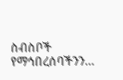ስብስቦች የማኅበረሰባችንን…